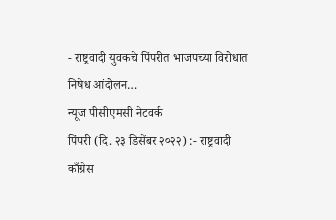- राष्ट्रवादी युवकचे पिंपरीत भाजपच्या विरोधात निषेध आंदोलन…
न्यूज पीसीएमसी नेटवर्क
पिंपरी (दि. २३ डिसेंबर २०२२) :- राष्ट्रवादी काँग्रेस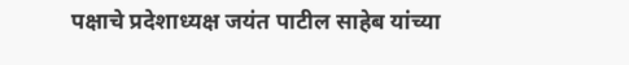पक्षाचे प्रदेशाध्यक्ष जयंत पाटील साहेब यांच्या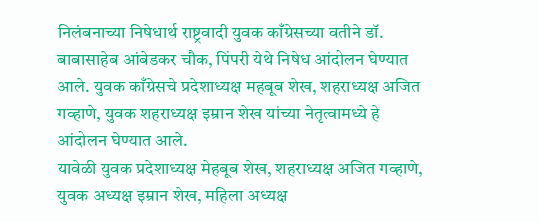निलंबनाच्या निषेधार्थ राष्ट्रवादी युवक काँग्रेसच्या वतीने डॉ. बाबासाहेब आंबेडकर चौक, पिंपरी येथे निषेध आंदोलन घेण्यात आले. युवक काँग्रेसचे प्रदेशाध्यक्ष महबूब शेख, शहराध्यक्ष अजित गव्हाणे, युवक शहराध्यक्ष इम्रान शेख यांच्या नेतृत्वामध्ये हे आंदोलन घेण्यात आले.
यावेळी युवक प्रदेशाध्यक्ष मेहबूब शेख, शहराध्यक्ष अजित गव्हाणे, युवक अध्यक्ष इम्रान शेख, महिला अध्यक्ष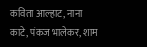कविता आल्हाट, नाना काटे, पंकज भालेकर, शाम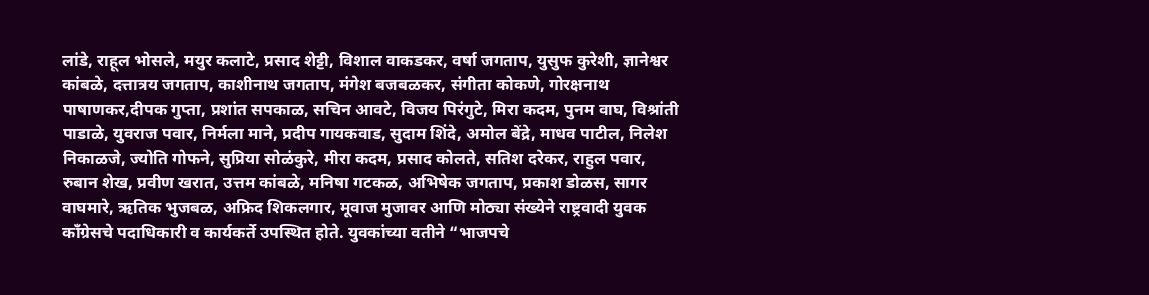लांडे, राहूल भोसले, मयुर कलाटे, प्रसाद शेट्टी, विशाल वाकडकर, वर्षा जगताप, युसुफ कुरेशी, ज्ञानेश्वर कांबळे, दत्तात्रय जगताप, काशीनाथ जगताप, मंगेश बजबळकर, संगीता कोकणे, गोरक्षनाथ पाषाणकर,दीपक गुप्ता, प्रशांत सपकाळ, सचिन आवटे, विजय पिरंगुटे, मिरा कदम, पुनम वाघ, विश्रांती पाडाळे, युवराज पवार, निर्मला माने, प्रदीप गायकवाड, सुदाम शिंदे, अमोल बेंद्रे, माधव पाटील, निलेश निकाळजे, ज्योति गोफने, सुप्रिया सोळंकुरे, मीरा कदम, प्रसाद कोलते, सतिश दरेकर, राहुल पवार, रुबान शेख, प्रवीण खरात, उत्तम कांबळे, मनिषा गटकळ, अभिषेक जगताप, प्रकाश डोळस, सागर वाघमारे, ऋतिक भुजबळ, अफ्रिद शिकलगार, मूवाज मुजावर आणि मोठ्या संख्येने राष्ट्रवादी युवक काँग्रेसचे पदाधिकारी व कार्यकर्ते उपस्थित होते. युवकांच्या वतीने “भाजपचे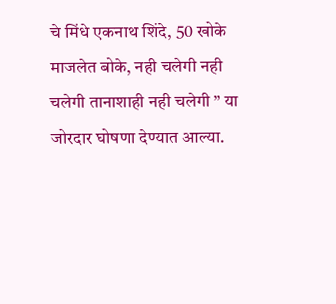चे मिंधे एकनाथ शिंदे, 50 खोके माजलेत बोके, नही चलेगी नही चलेगी तानाशाही नही चलेगी ” या जोरदार घोषणा देण्यात आल्या.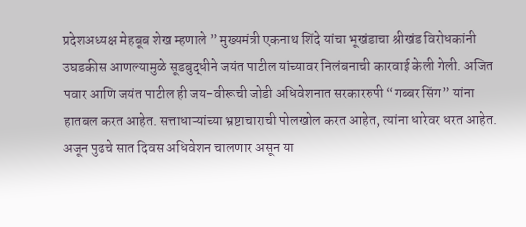प्रदेशअध्यक्ष मेहबूब शेख म्हणाले ” मुख्यमंत्री एकनाथ शिंदे यांचा भूखंडाचा श्रीखंड विरोधकांनी उघडकीस आणल्यामुळे सूडबुद्धीने जयंत पाटील यांच्यावर निलंबनाची कारवाई केली गेली. अजित पवार आणि जयंत पाटील ही जय-वीरूची जोडी अधिवेशनात सरकाररुपी “गब्बर सिंग” यांना हातबल करत आहेत. सत्ताधाऱ्यांच्या भ्रष्टाचाराची पोलखोल करत आहेत, त्यांना धारेवर धरत आहेत. अजून पुढचे सात दिवस अधिवेशन चालणार असून या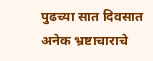पुढच्या सात दिवसात अनेक भ्रष्टाचाराचे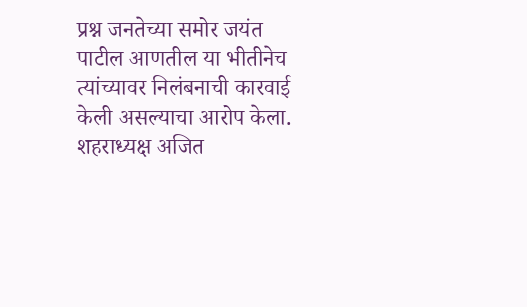प्रश्न जनतेच्या समोर जयंत पाटील आणतील या भीतीनेच त्यांच्यावर निलंबनाची कारवाई केली असल्याचा आरोप केला.
शहराध्यक्ष अजित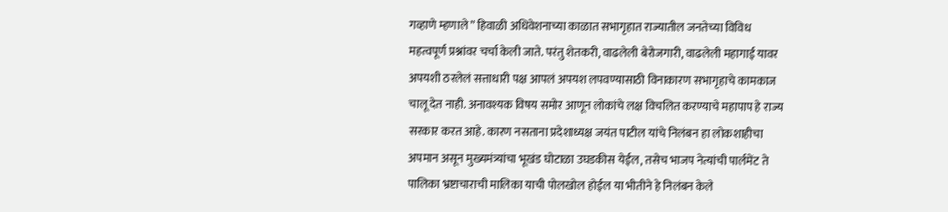गव्हाणे म्हणाले ” हिवाळी अधिवेशनाच्या काळात सभागृहात राज्यातील जनतेच्या विविध महत्वपूर्ण प्रश्नांवर चर्चा केली जाते. परंतु शेतकरी, वाढलेली बेरोजगारी, वाढलेली महागाई यावर अपयशी ठरलेलं सत्ताधारी पक्ष आपलं अपयश लपवण्यासाठी विनाकारण सभागृहाचे कामकाज चालू देत नाही. अनावश्यक विषय समोर आणून लोकांचे लक्ष विचलित करण्याचे महापाप हे राज्य सरकार करत आहे. कारण नसताना प्रदेशाध्यक्ष जयंत पाटील यांचे निलंबन हा लोकशाहीचा अपमान असून मुख्यमंत्र्यांचा भूखंड घोटाळा उघडकीस येईल, तसेच भाजप नेत्यांची पार्लमेंट ते पालिका भ्रष्टाचाराची मालिका याची पोलखोल होईल या भीतीने हे निलंबन केले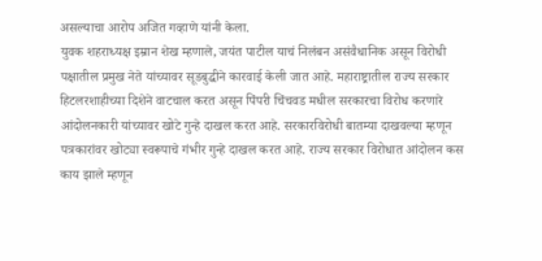असल्याचा आरोप अजित गव्हाणे यांनी केला.
युवक शहराध्यक्ष इम्रान शेख म्हणाले, जयंत पाटील याचं निलंबन असंवैधानिक असून विरोधी पक्षातील प्रमुख नेते यांच्यावर सूडबुद्धीने कारवाई केली जात आहे. महाराष्ट्रातील राज्य सरकार हिटलरशाहीच्या दिशेने वाटचाल करत असून पिंपरी चिंचवड मधील सरकारचा विरोध करणारे आंदोलनकारी यांच्यावर खोटे गुन्हे दाखल करत आहे. सरकारविरोधी बातम्या दाखवल्या म्हणून पत्रकारांवर खोट्या स्वरूपाचे गंभीर गुन्हे दाखल करत आहे. राज्य सरकार विरोधात आंदोलन कस काय झाले म्हणून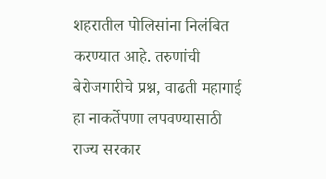शहरातील पोलिसांना निलंबित करण्यात आहे. तरुणांची बेरोजगारीचे प्रश्न, वाढती महागाई हा नाकर्तेपणा लपवण्यासाठी राज्य सरकार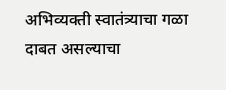अभिव्यक्ती स्वातंत्र्याचा गळा दाबत असल्याचा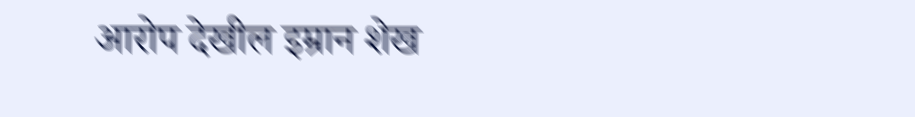आरोप देखील इम्रान शेख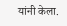यांनी केला.